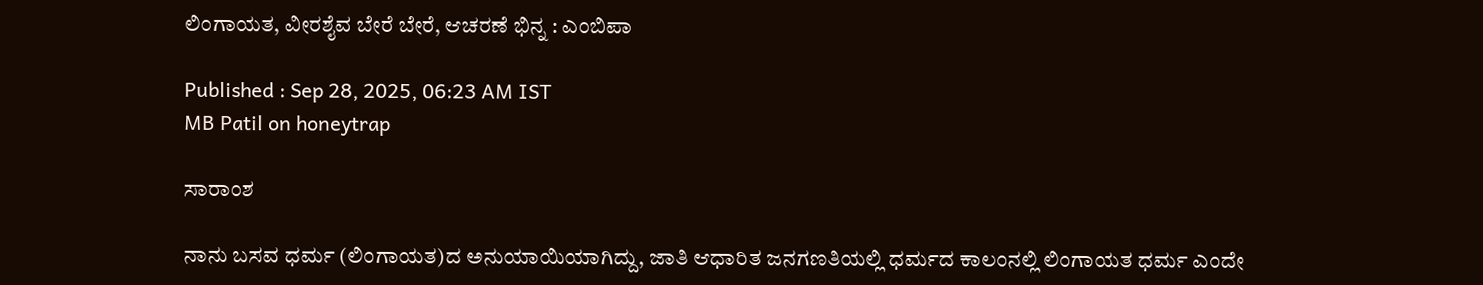ಲಿಂಗಾಯತ, ವೀರಶೈವ ಬೇರೆ ಬೇರೆ, ಆಚರಣೆ ಭಿನ್ನ : ಎಂಬಿಪಾ

Published : Sep 28, 2025, 06:23 AM IST
MB Patil on honeytrap

ಸಾರಾಂಶ

ನಾನು ಬಸವ ಧರ್ಮ (ಲಿಂಗಾಯತ)ದ ಅನುಯಾಯಿಯಾಗಿದ್ದು, ಜಾತಿ ಆಧಾರಿತ ಜನಗಣತಿಯಲ್ಲಿ ಧರ್ಮದ ಕಾಲಂನಲ್ಲಿ ಲಿಂಗಾಯತ ಧರ್ಮ ಎಂದೇ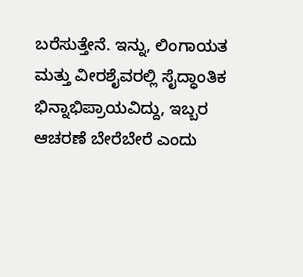ಬರೆಸುತ್ತೇನೆ. ಇನ್ನು, ಲಿಂಗಾಯತ ಮತ್ತು ವೀರಶೈವರಲ್ಲಿ ಸೈದ್ಧಾಂತಿಕ ಭಿನ್ನಾಭಿಪ್ರಾಯವಿದ್ದು, ಇಬ್ಬರ ಆಚರಣೆ ಬೇರೆಬೇರೆ ಎಂದು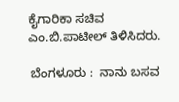ಕೈಗಾರಿಕಾ ಸಚಿವ ಎಂ.ಬಿ.ಪಾಟೀಲ್‌ ತಿಳಿಸಿದರು.

 ಬೆಂಗಳೂರು :  ನಾನು ಬಸವ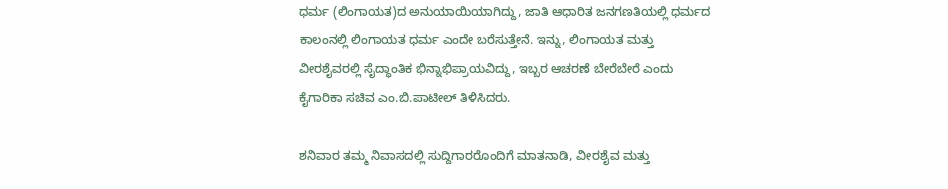ಧರ್ಮ (ಲಿಂಗಾಯತ)ದ ಅನುಯಾಯಿಯಾಗಿದ್ದು, ಜಾತಿ ಆಧಾರಿತ ಜನಗಣತಿಯಲ್ಲಿ ಧರ್ಮದ ಕಾಲಂನಲ್ಲಿ ಲಿಂಗಾಯತ ಧರ್ಮ ಎಂದೇ ಬರೆಸುತ್ತೇನೆ. ಇನ್ನು, ಲಿಂಗಾಯತ ಮತ್ತು ವೀರಶೈವರಲ್ಲಿ ಸೈದ್ಧಾಂತಿಕ ಭಿನ್ನಾಭಿಪ್ರಾಯವಿದ್ದು, ಇಬ್ಬರ ಆಚರಣೆ ಬೇರೆಬೇರೆ ಎಂದು ಕೈಗಾರಿಕಾ ಸಚಿವ ಎಂ.ಬಿ.ಪಾಟೀಲ್‌ ತಿಳಿಸಿದರು.

ಶನಿವಾರ ತಮ್ಮ ನಿವಾಸದಲ್ಲಿ ಸುದ್ದಿಗಾರರೊಂದಿಗೆ ಮಾತನಾಡಿ, ವೀರಶೈವ ಮತ್ತು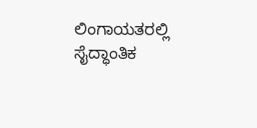ಲಿಂಗಾಯತರಲ್ಲಿ ಸೈದ್ಧಾಂತಿಕ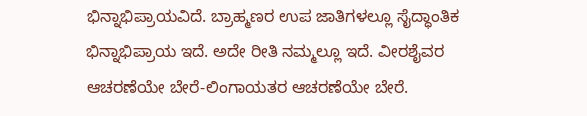ಭಿನ್ನಾಭಿಪ್ರಾಯವಿದೆ. ಬ್ರಾಹ್ಮಣರ ಉಪ ಜಾತಿಗಳಲ್ಲೂ ಸೈದ್ಧಾಂತಿಕ ಭಿನ್ನಾಭಿಪ್ರಾಯ ಇದೆ. ಅದೇ ರೀತಿ ನಮ್ಮಲ್ಲೂ ಇದೆ. ವೀರಶೈವರ ಆಚರಣೆಯೇ ಬೇರೆ-ಲಿಂಗಾಯತರ ಆಚರಣೆಯೇ ಬೇರೆ.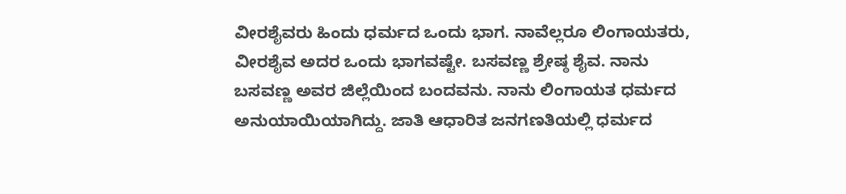ವೀರಶೈವರು ಹಿಂದು ಧರ್ಮದ ಒಂದು ಭಾಗ. ನಾವೆಲ್ಲರೂ ಲಿಂಗಾಯತರು, ವೀರಶೈವ ಅದರ ಒಂದು ಭಾಗವಷ್ಟೇ. ಬಸವಣ್ಣ ಶ್ರೇಷ್ಠ ಶೈವ. ನಾನು ಬಸವಣ್ಣ ಅವರ ಜಿಲ್ಲೆಯಿಂದ ಬಂದವನು. ನಾನು ಲಿಂಗಾಯತ ಧರ್ಮದ ಅನುಯಾಯಿಯಾಗಿದ್ದು. ಜಾತಿ ಆಧಾರಿತ ಜನಗಣತಿಯಲ್ಲಿ ಧರ್ಮದ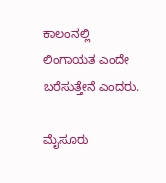ಕಾಲಂನಲ್ಲಿ ಲಿಂಗಾಯತ ಎಂದೇ ಬರೆಸುತ್ತೇನೆ ಎಂದರು.

ಮೈಸೂರು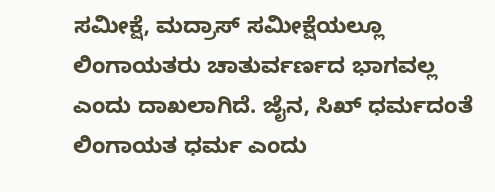ಸಮೀಕ್ಷೆ, ಮದ್ರಾಸ್‌ ಸಮೀಕ್ಷೆಯಲ್ಲೂ ಲಿಂಗಾಯತರು ಚಾತುರ್ವರ್ಣದ ಭಾಗವಲ್ಲ ಎಂದು ದಾಖಲಾಗಿದೆ. ಜೈನ, ಸಿಖ್‌ ಧರ್ಮದಂತೆ ಲಿಂಗಾಯತ ಧರ್ಮ ಎಂದು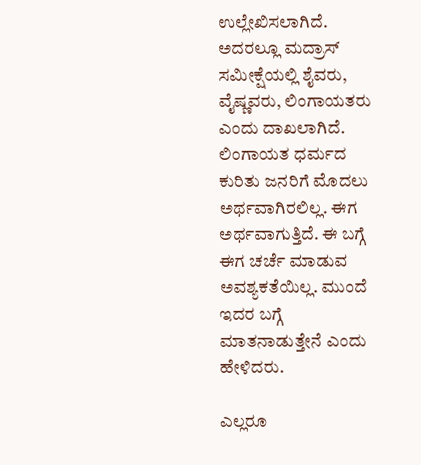ಉಲ್ಲೇಖಿಸಲಾಗಿದೆ. ಅದರಲ್ಲೂ ಮದ್ರಾಸ್‌ ಸಮೀಕ್ಷೆಯಲ್ಲಿ ಶೈವರು, ವೈಷ್ಣವರು, ಲಿಂಗಾಯತರು ಎಂದು ದಾಖಲಾಗಿದೆ. ಲಿಂಗಾಯತ ಧರ್ಮದ ಕುರಿತು ಜನರಿಗೆ ಮೊದಲು ಅರ್ಥವಾಗಿರಲಿಲ್ಲ. ಈಗ ಅರ್ಥವಾಗುತ್ತಿದೆ. ಈ ಬಗ್ಗೆ ಈಗ ಚರ್ಚೆ ಮಾಡುವ ಅವಶ್ಯಕತೆಯಿಲ್ಲ. ಮುಂದೆ ಇದರ ಬಗ್ಗೆ ಮಾತನಾಡುತ್ತೇನೆ ಎಂದು ಹೇಳಿದರು.

ಎಲ್ಲರೂ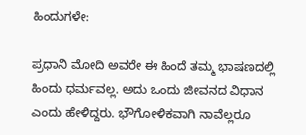ಹಿಂದುಗಳೇ:

ಪ್ರಧಾನಿ ಮೋದಿ ಅವರೇ ಈ ಹಿಂದೆ ತಮ್ಮ ಭಾಷಣದಲ್ಲಿ ಹಿಂದು ಧರ್ಮವಲ್ಲ. ಅದು ಒಂದು ಜೀವನದ ವಿಧಾನ ಎಂದು ಹೇಳಿದ್ದರು. ಭೌಗೋಳಿಕವಾಗಿ ನಾವೆಲ್ಲರೂ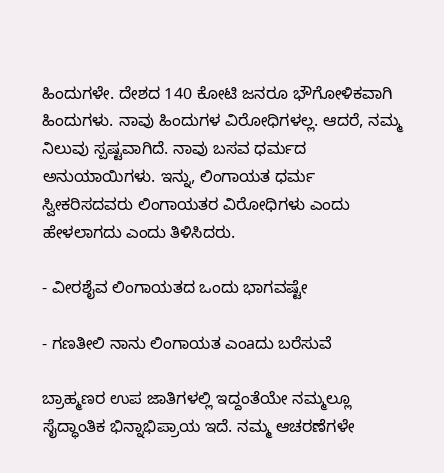ಹಿಂದುಗಳೇ. ದೇಶದ 140 ಕೋಟಿ ಜನರೂ ಭೌಗೋಳಿಕವಾಗಿ ಹಿಂದುಗಳು. ನಾವು ಹಿಂದುಗಳ ವಿರೋಧಿಗಳಲ್ಲ. ಆದರೆ, ನಮ್ಮ ನಿಲುವು ಸ್ಪಷ್ಟವಾಗಿದೆ. ನಾವು ಬಸವ ಧರ್ಮದ ಅನುಯಾಯಿಗಳು. ಇನ್ನು, ಲಿಂಗಾಯತ ಧರ್ಮ ಸ್ವೀಕರಿಸದವರು ಲಿಂಗಾಯತರ ವಿರೋಧಿಗಳು ಎಂದು ಹೇಳಲಾಗದು ಎಂದು ತಿಳಿಸಿದರು.

- ವೀರಶೈವ ಲಿಂಗಾಯತದ ಒಂದು ಭಾಗವಷ್ಟೇ

- ಗಣತೀಲಿ ನಾನು ಲಿಂಗಾಯತ ಎಂaದು ಬರೆಸುವೆ

ಬ್ರಾಹ್ಮಣರ ಉಪ ಜಾತಿಗಳಲ್ಲಿ ಇದ್ದಂತೆಯೇ ನಮ್ಮಲ್ಲೂ ಸೈದ್ಧಾಂತಿಕ ಭಿನ್ನಾಭಿಪ್ರಾಯ ಇದೆ. ನಮ್ಮ ಆಚರಣೆಗಳೇ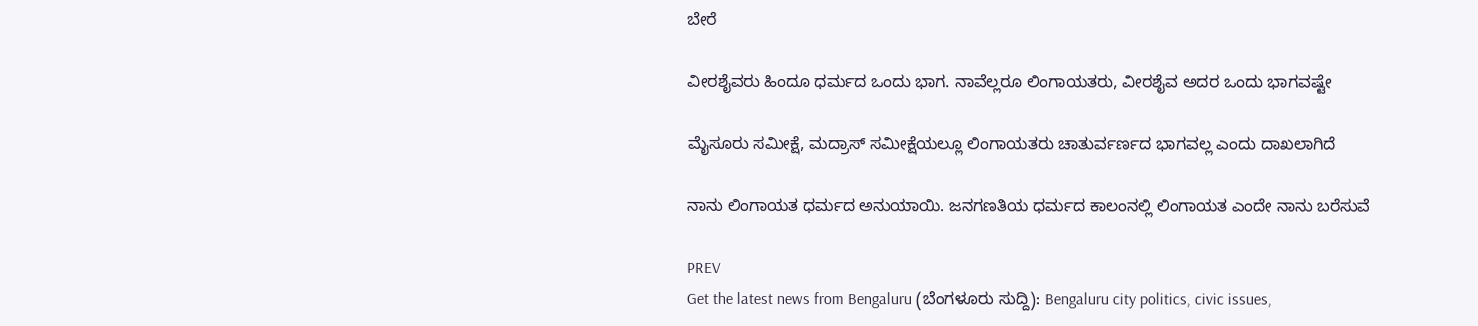ಬೇರೆ

ವೀರಶೈವರು ಹಿಂದೂ ಧರ್ಮದ ಒಂದು ಭಾಗ. ನಾವೆಲ್ಲರೂ ಲಿಂಗಾಯತರು, ವೀರಶೈವ ಅದರ ಒಂದು ಭಾಗವಷ್ಟೇ

ಮೈಸೂರು ಸಮೀಕ್ಷೆ, ಮದ್ರಾಸ್‌ ಸಮೀಕ್ಷೆಯಲ್ಲೂ ಲಿಂಗಾಯತರು ಚಾತುರ್ವರ್ಣದ ಭಾಗವಲ್ಲ ಎಂದು ದಾಖಲಾಗಿದೆ

ನಾನು ಲಿಂಗಾಯತ ಧರ್ಮದ ಅನುಯಾಯಿ. ಜನಗಣತಿಯ ಧರ್ಮದ ಕಾಲಂನಲ್ಲಿ ಲಿಂಗಾಯತ ಎಂದೇ ನಾನು ಬರೆಸುವೆ

PREV
Get the latest news from Bengaluru (ಬೆಂಗಳೂರು ಸುದ್ದಿ): Bengaluru city politics, civic issues,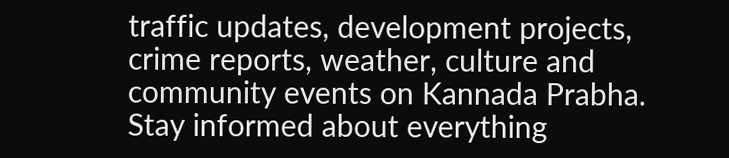traffic updates, development projects, crime reports, weather, culture and community events on Kannada Prabha. Stay informed about everything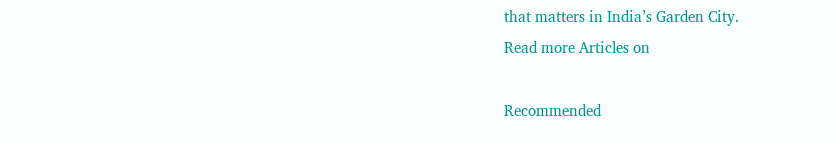that matters in India’s Garden City.
Read more Articles on

Recommended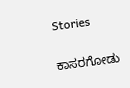Stories

ಕಾಸರಗೋಡು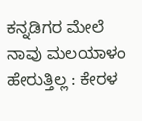ಕನ್ನಡಿಗರ ಮೇಲೆ ನಾವು ಮಲಯಾಳಂ ಹೇರುತ್ತಿಲ್ಲ : ಕೇರಳ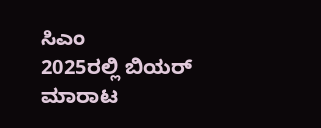ಸಿಎಂ
2025ರಲ್ಲಿ ಬಿಯರ್‌ ಮಾರಾಟ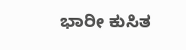ಭಾರೀ ಕುಸಿತ